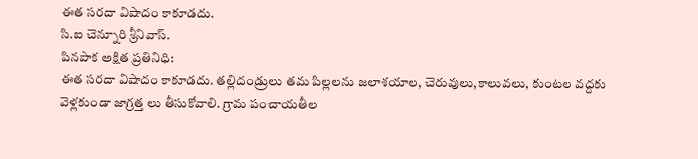ఈత సరదా విషాదం కాకూడదు.
సి.ఐ చెన్నూరి శ్రీనివాస్.
పినపాక అక్షిత ప్రతినిధి:
ఈత సరదా విషాదం కాకూడదు. తల్లిదండ్రులు తమ పిల్లలను జలాశయాల, చెరువులు,కాలువలు, కుంటల వద్దకు వెళ్లకుండా జాగ్రత్త లు తీసుకోవాలి. గ్రామ పంచాయతీల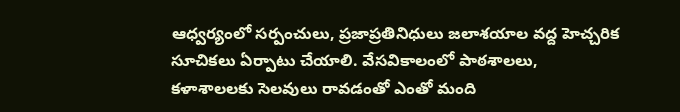ఆధ్వర్యంలో సర్పంచులు, ప్రజాప్రతినిధులు జలాశయాల వద్ద హెచ్చరిక సూచికలు ఏర్పాటు చేయాలి. వేసవికాలంలో పాఠశాలలు, కళాశాలలకు సెలవులు రావడంతో ఎంతో మంది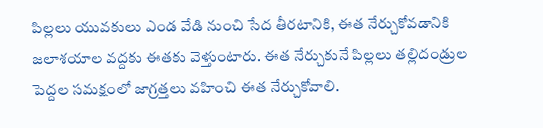పిల్లలు యువకులు ఎండ వేడి నుంచి సేద తీరటానికి, ఈత నేర్చుకోవడానికి జలాశయాల వద్దకు ఈతకు వెళ్తుంటారు. ఈత నేర్చుకునే పిల్లలు తల్లిదండ్రుల పెద్దల సమక్షంలో జాగ్రత్తలు వహించి ఈత నేర్చుకోవాలి.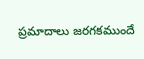ప్రమాదాలు జరగకముందే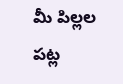మీ పిల్లల పట్ల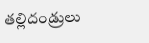తల్లిదండ్రులు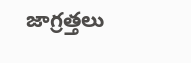జాగ్రత్తలు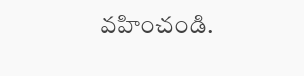వహించండి.